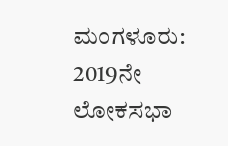ಮಂಗಳೂರು: 2019ನೇ ಲೋಕಸಭಾ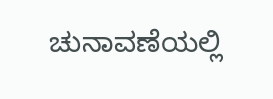ಚುನಾವಣೆಯಲ್ಲಿ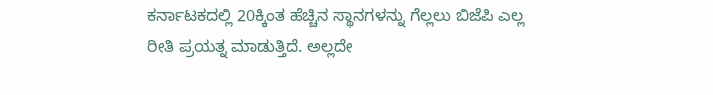ಕರ್ನಾಟಕದಲ್ಲಿ 20ಕ್ಕಿಂತ ಹೆಚ್ಚಿನ ಸ್ಥಾನಗಳನ್ನು ಗೆಲ್ಲಲು ಬಿಜೆಪಿ ಎಲ್ಲ ರೀತಿ ಪ್ರಯತ್ನ ಮಾಡುತ್ತಿದೆ. ಅಲ್ಲದೇ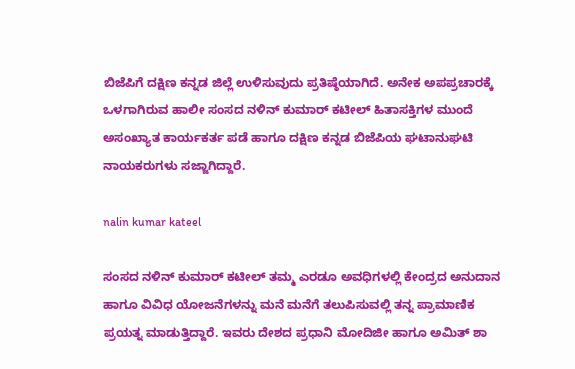ಬಿಜೆಪಿಗೆ ದಕ್ಷಿಣ ಕನ್ನಡ ಜಿಲ್ಲೆ ಉಳಿಸುವುದು ಪ್ರತಿಷ್ಠೆಯಾಗಿದೆ. ಅನೇಕ ಅಪಪ್ರಚಾರಕ್ಕೆ ಒಳಗಾಗಿರುವ ಹಾಲೀ ಸಂಸದ ನಳಿನ್ ಕುಮಾರ್ ಕಟೀಲ್ ಹಿತಾಸಕ್ತಿಗಳ ಮುಂದೆ ಅಸಂಖ್ಯಾತ ಕಾರ್ಯಕರ್ತ ಪಡೆ ಹಾಗೂ ದಕ್ಷಿಣ ಕನ್ನಡ ಬಿಜೆಪಿಯ ಘಟಾನುಘಟಿ ನಾಯಕರುಗಳು ಸಜ್ಜಾಗಿದ್ದಾರೆ.

nalin kumar kateel

ಸಂಸದ ನಳಿನ್ ಕುಮಾರ್ ಕಟೀಲ್ ತಮ್ಮ ಎರಡೂ ಅವಧಿಗಳಲ್ಲಿ ಕೇಂದ್ರದ ಅನುದಾನ ಹಾಗೂ ವಿವಿಧ ಯೋಜನೆಗಳನ್ನು ಮನೆ ಮನೆಗೆ ತಲುಪಿಸುವಲ್ಲಿ ತನ್ನ ಪ್ರಾಮಾಣಿಕ ಪ್ರಯತ್ನ ಮಾಡುತ್ತಿದ್ದಾರೆ. ಇವರು ದೇಶದ ಪ್ರಧಾನಿ ಮೋದಿಜೀ ಹಾಗೂ ಅಮಿತ್ ಶಾ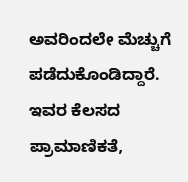ಅವರಿಂದಲೇ ಮೆಚ್ಚುಗೆ ಪಡೆದುಕೊಂಡಿದ್ದಾರೆ. ಇವರ ಕೆಲಸದ ಪ್ರಾಮಾಣಿಕತೆ,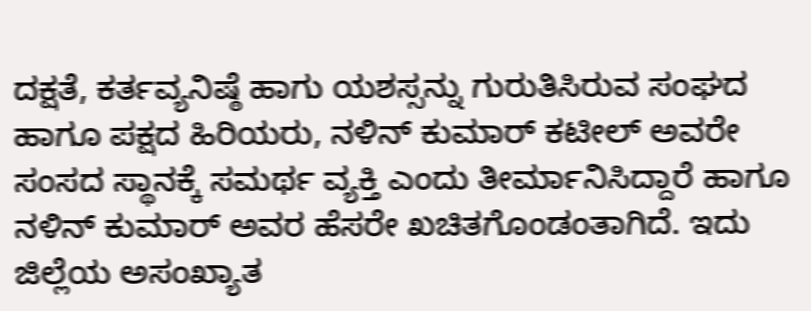ದಕ್ಷತೆ, ಕರ್ತವ್ಯನಿಷ್ಠೆ ಹಾಗು ಯಶಸ್ಸನ್ನು ಗುರುತಿಸಿರುವ ಸಂಘದ ಹಾಗೂ ಪಕ್ಷದ ಹಿರಿಯರು, ನಳಿನ್ ಕುಮಾರ್ ಕಟೀಲ್ ಅವರೇ ಸಂಸದ ಸ್ಥಾನಕ್ಕೆ ಸಮರ್ಥ ವ್ಯಕ್ತಿ ಎಂದು ತೀರ್ಮಾನಿಸಿದ್ದಾರೆ ಹಾಗೂ ನಳಿನ್ ಕುಮಾರ್ ಅವರ ಹೆಸರೇ ಖಚಿತಗೊಂಡಂತಾಗಿದೆ. ಇದು ಜಿಲ್ಲೆಯ ಅಸಂಖ್ಯಾತ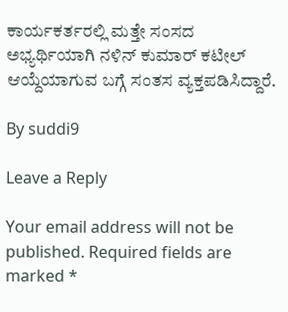ಕಾರ್ಯಕರ್ತರಲ್ಲಿ ಮತ್ತೇ ಸಂಸದ ಅಭ್ಯರ್ಥಿಯಾಗಿ ನಳಿನ್ ಕುಮಾರ್ ಕಟೀಲ್ ಆಯ್ದೆಯಾಗುವ ಬಗ್ಗೆ ಸಂತಸ ವ್ಯಕ್ತಪಡಿಸಿದ್ದಾರೆ.

By suddi9

Leave a Reply

Your email address will not be published. Required fields are marked *